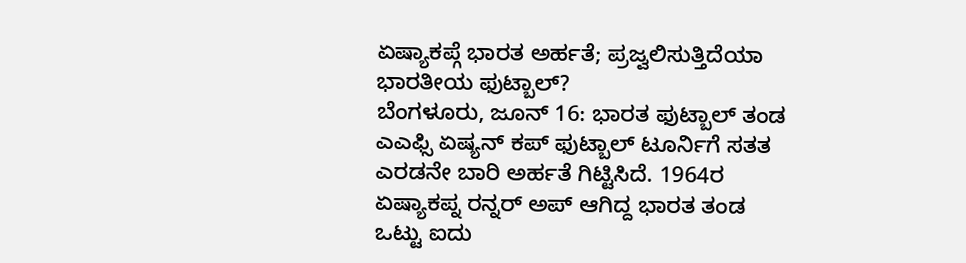ಏಷ್ಯಾಕಪ್ಗೆ ಭಾರತ ಅರ್ಹತೆ; ಪ್ರಜ್ವಲಿಸುತ್ತಿದೆಯಾ ಭಾರತೀಯ ಫುಟ್ಬಾಲ್?
ಬೆಂಗಳೂರು, ಜೂನ್ 16: ಭಾರತ ಫುಟ್ಬಾಲ್ ತಂಡ ಎಎಫ್ಸಿ ಏಷ್ಯನ್ ಕಪ್ ಫುಟ್ಬಾಲ್ ಟೂರ್ನಿಗೆ ಸತತ ಎರಡನೇ ಬಾರಿ ಅರ್ಹತೆ ಗಿಟ್ಟಿಸಿದೆ. 1964ರ ಏಷ್ಯಾಕಪ್ನ ರನ್ನರ್ ಅಪ್ ಆಗಿದ್ದ ಭಾರತ ತಂಡ ಒಟ್ಟು ಐದು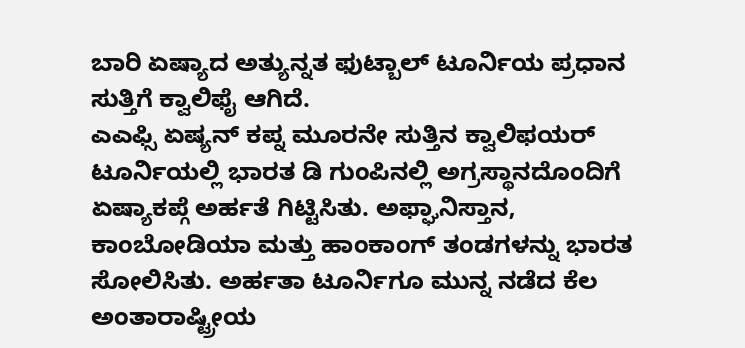ಬಾರಿ ಏಷ್ಯಾದ ಅತ್ಯುನ್ನತ ಫುಟ್ಬಾಲ್ ಟೂರ್ನಿಯ ಪ್ರಧಾನ ಸುತ್ತಿಗೆ ಕ್ವಾಲಿಫೈ ಆಗಿದೆ.
ಎಎಫ್ಸಿ ಏಷ್ಯನ್ ಕಪ್ನ ಮೂರನೇ ಸುತ್ತಿನ ಕ್ವಾಲಿಫಯರ್ ಟೂರ್ನಿಯಲ್ಲಿ ಭಾರತ ಡಿ ಗುಂಪಿನಲ್ಲಿ ಅಗ್ರಸ್ಥಾನದೊಂದಿಗೆ ಏಷ್ಯಾಕಪ್ಗೆ ಅರ್ಹತೆ ಗಿಟ್ಟಿಸಿತು. ಅಫ್ಘಾನಿಸ್ತಾನ, ಕಾಂಬೋಡಿಯಾ ಮತ್ತು ಹಾಂಕಾಂಗ್ ತಂಡಗಳನ್ನು ಭಾರತ ಸೋಲಿಸಿತು. ಅರ್ಹತಾ ಟೂರ್ನಿಗೂ ಮುನ್ನ ನಡೆದ ಕೆಲ ಅಂತಾರಾಷ್ಟ್ರೀಯ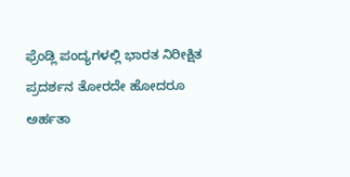ಫ್ರೆಂಡ್ಲಿ ಪಂದ್ಯಗಳಲ್ಲಿ ಭಾರತ ನಿರೀಕ್ಷಿತ ಪ್ರದರ್ಶನ ತೋರದೇ ಹೋದರೂ ಅರ್ಹತಾ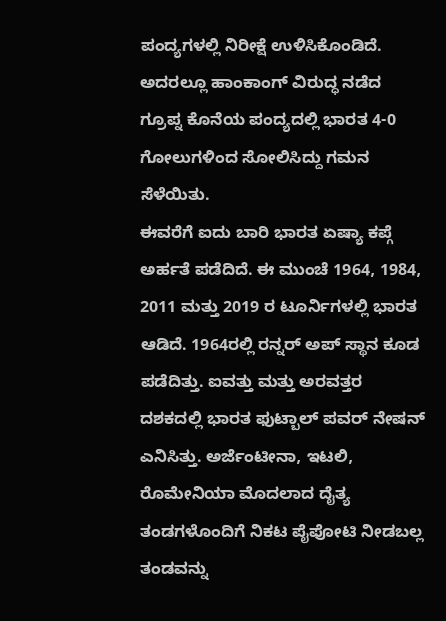ಪಂದ್ಯಗಳಲ್ಲಿ ನಿರೀಕ್ಷೆ ಉಳಿಸಿಕೊಂಡಿದೆ. ಅದರಲ್ಲೂ ಹಾಂಕಾಂಗ್ ವಿರುದ್ಧ ನಡೆದ ಗ್ರೂಪ್ನ ಕೊನೆಯ ಪಂದ್ಯದಲ್ಲಿ ಭಾರತ 4-0 ಗೋಲುಗಳಿಂದ ಸೋಲಿಸಿದ್ದು ಗಮನ ಸೆಳೆಯಿತು.
ಈವರೆಗೆ ಐದು ಬಾರಿ ಭಾರತ ಏಷ್ಯಾ ಕಪ್ಗೆ ಅರ್ಹತೆ ಪಡೆದಿದೆ. ಈ ಮುಂಚೆ 1964, 1984, 2011 ಮತ್ತು 2019 ರ ಟೂರ್ನಿಗಳಲ್ಲಿ ಭಾರತ ಆಡಿದೆ. 1964ರಲ್ಲಿ ರನ್ನರ್ ಅಪ್ ಸ್ಥಾನ ಕೂಡ ಪಡೆದಿತ್ತು. ಐವತ್ತು ಮತ್ತು ಅರವತ್ತರ ದಶಕದಲ್ಲಿ ಭಾರತ ಫುಟ್ಬಾಲ್ ಪವರ್ ನೇಷನ್ ಎನಿಸಿತ್ತು. ಅರ್ಜೆಂಟೀನಾ, ಇಟಲಿ, ರೊಮೇನಿಯಾ ಮೊದಲಾದ ದೈತ್ಯ ತಂಡಗಳೊಂದಿಗೆ ನಿಕಟ ಪೈಪೋಟಿ ನೀಡಬಲ್ಲ ತಂಡವನ್ನು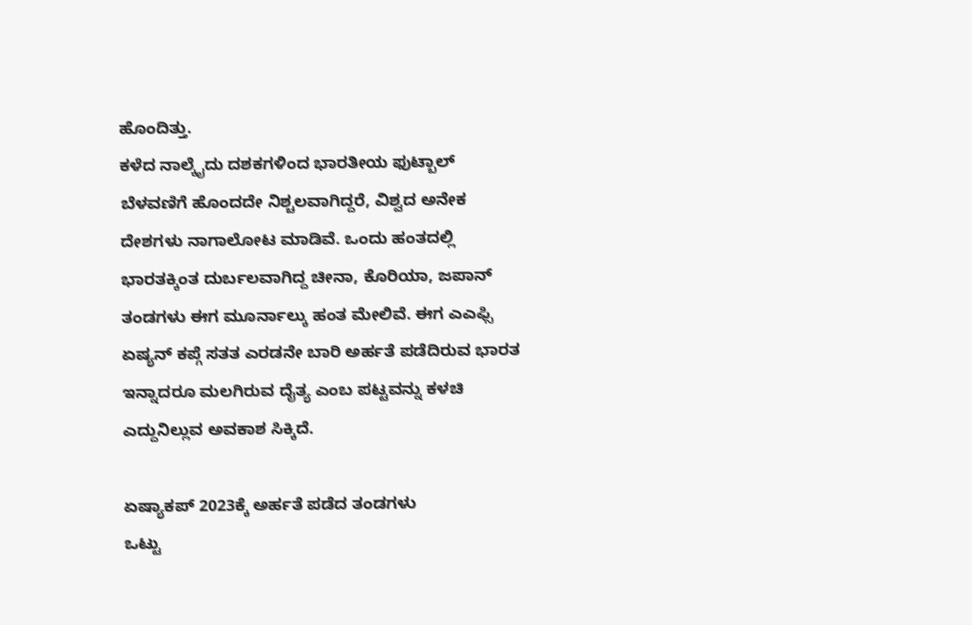ಹೊಂದಿತ್ತು.
ಕಳೆದ ನಾಲ್ಕೈದು ದಶಕಗಳಿಂದ ಭಾರತೀಯ ಫುಟ್ಬಾಲ್ ಬೆಳವಣಿಗೆ ಹೊಂದದೇ ನಿಶ್ಚಲವಾಗಿದ್ದರೆ, ವಿಶ್ವದ ಅನೇಕ ದೇಶಗಳು ನಾಗಾಲೋಟ ಮಾಡಿವೆ. ಒಂದು ಹಂತದಲ್ಲಿ ಭಾರತಕ್ಕಿಂತ ದುರ್ಬಲವಾಗಿದ್ದ ಚೀನಾ, ಕೊರಿಯಾ, ಜಪಾನ್ ತಂಡಗಳು ಈಗ ಮೂರ್ನಾಲ್ಕು ಹಂತ ಮೇಲಿವೆ. ಈಗ ಎಎಫ್ಸಿ ಏಷ್ಯನ್ ಕಪ್ಗೆ ಸತತ ಎರಡನೇ ಬಾರಿ ಅರ್ಹತೆ ಪಡೆದಿರುವ ಭಾರತ ಇನ್ನಾದರೂ ಮಲಗಿರುವ ದೈತ್ಯ ಎಂಬ ಪಟ್ಟವನ್ನು ಕಳಚಿ ಎದ್ದುನಿಲ್ಲುವ ಅವಕಾಶ ಸಿಕ್ಕಿದೆ.

ಏಷ್ಯಾಕಪ್ 2023ಕ್ಕೆ ಅರ್ಹತೆ ಪಡೆದ ತಂಡಗಳು
ಒಟ್ಟು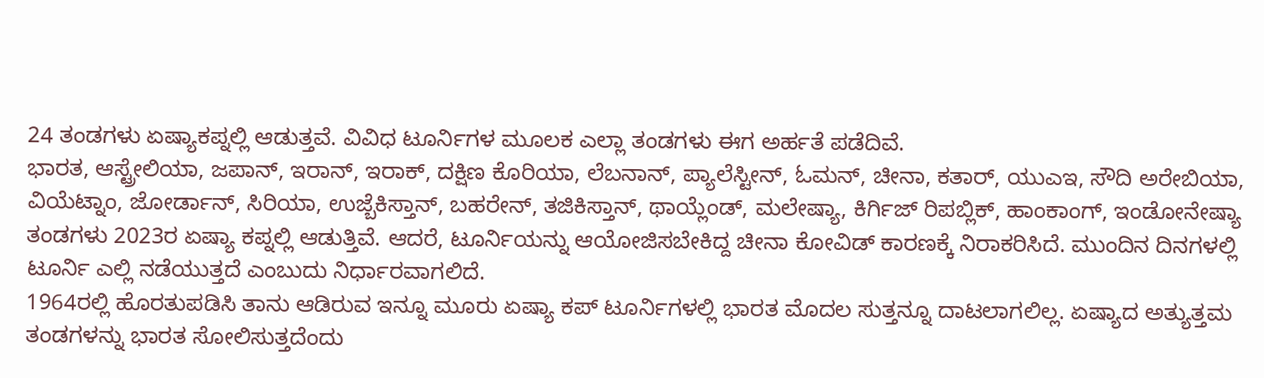24 ತಂಡಗಳು ಏಷ್ಯಾಕಪ್ನಲ್ಲಿ ಆಡುತ್ತವೆ. ವಿವಿಧ ಟೂರ್ನಿಗಳ ಮೂಲಕ ಎಲ್ಲಾ ತಂಡಗಳು ಈಗ ಅರ್ಹತೆ ಪಡೆದಿವೆ.
ಭಾರತ, ಆಸ್ಟ್ರೇಲಿಯಾ, ಜಪಾನ್, ಇರಾನ್, ಇರಾಕ್, ದಕ್ಷಿಣ ಕೊರಿಯಾ, ಲೆಬನಾನ್, ಪ್ಯಾಲೆಸ್ಟೀನ್, ಓಮನ್, ಚೀನಾ, ಕತಾರ್, ಯುಎಇ, ಸೌದಿ ಅರೇಬಿಯಾ, ವಿಯೆಟ್ನಾಂ, ಜೋರ್ಡಾನ್, ಸಿರಿಯಾ, ಉಜ್ಬೆಕಿಸ್ತಾನ್, ಬಹರೇನ್, ತಜಿಕಿಸ್ತಾನ್, ಥಾಯ್ಲೆಂಡ್, ಮಲೇಷ್ಯಾ, ಕಿರ್ಗಿಜ್ ರಿಪಬ್ಲಿಕ್, ಹಾಂಕಾಂಗ್, ಇಂಡೋನೇಷ್ಯಾ ತಂಡಗಳು 2023ರ ಏಷ್ಯಾ ಕಪ್ನಲ್ಲಿ ಆಡುತ್ತಿವೆ. ಆದರೆ, ಟೂರ್ನಿಯನ್ನು ಆಯೋಜಿಸಬೇಕಿದ್ದ ಚೀನಾ ಕೋವಿಡ್ ಕಾರಣಕ್ಕೆ ನಿರಾಕರಿಸಿದೆ. ಮುಂದಿನ ದಿನಗಳಲ್ಲಿ ಟೂರ್ನಿ ಎಲ್ಲಿ ನಡೆಯುತ್ತದೆ ಎಂಬುದು ನಿರ್ಧಾರವಾಗಲಿದೆ.
1964ರಲ್ಲಿ ಹೊರತುಪಡಿಸಿ ತಾನು ಆಡಿರುವ ಇನ್ನೂ ಮೂರು ಏಷ್ಯಾ ಕಪ್ ಟೂರ್ನಿಗಳಲ್ಲಿ ಭಾರತ ಮೊದಲ ಸುತ್ತನ್ನೂ ದಾಟಲಾಗಲಿಲ್ಲ. ಏಷ್ಯಾದ ಅತ್ಯುತ್ತಮ ತಂಡಗಳನ್ನು ಭಾರತ ಸೋಲಿಸುತ್ತದೆಂದು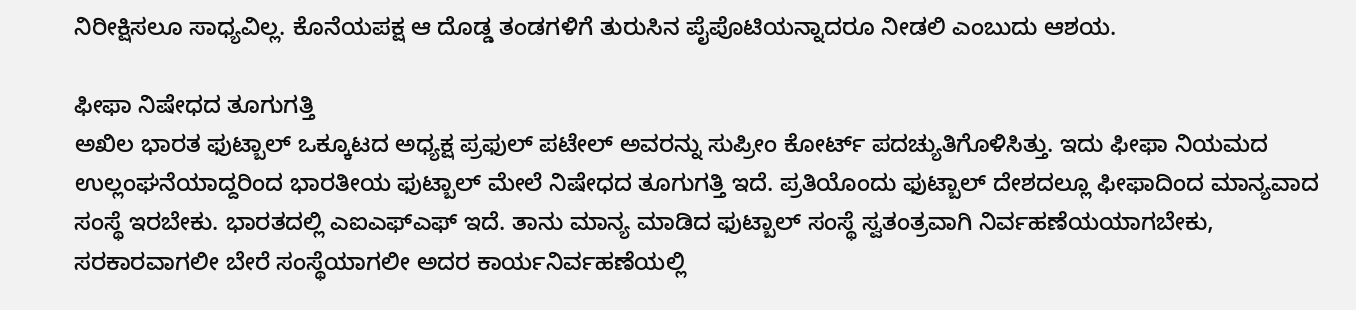ನಿರೀಕ್ಷಿಸಲೂ ಸಾಧ್ಯವಿಲ್ಲ. ಕೊನೆಯಪಕ್ಷ ಆ ದೊಡ್ಡ ತಂಡಗಳಿಗೆ ತುರುಸಿನ ಪೈಪೊಟಿಯನ್ನಾದರೂ ನೀಡಲಿ ಎಂಬುದು ಆಶಯ.

ಫೀಫಾ ನಿಷೇಧದ ತೂಗುಗತ್ತಿ
ಅಖಿಲ ಭಾರತ ಫುಟ್ಬಾಲ್ ಒಕ್ಕೂಟದ ಅಧ್ಯಕ್ಷ ಪ್ರಫುಲ್ ಪಟೇಲ್ ಅವರನ್ನು ಸುಪ್ರೀಂ ಕೋರ್ಟ್ ಪದಚ್ಯುತಿಗೊಳಿಸಿತ್ತು. ಇದು ಫೀಫಾ ನಿಯಮದ ಉಲ್ಲಂಘನೆಯಾದ್ದರಿಂದ ಭಾರತೀಯ ಫುಟ್ಬಾಲ್ ಮೇಲೆ ನಿಷೇಧದ ತೂಗುಗತ್ತಿ ಇದೆ. ಪ್ರತಿಯೊಂದು ಫುಟ್ಬಾಲ್ ದೇಶದಲ್ಲೂ ಫೀಫಾದಿಂದ ಮಾನ್ಯವಾದ ಸಂಸ್ಥೆ ಇರಬೇಕು. ಭಾರತದಲ್ಲಿ ಎಐಎಫ್ಎಫ್ ಇದೆ. ತಾನು ಮಾನ್ಯ ಮಾಡಿದ ಫುಟ್ಬಾಲ್ ಸಂಸ್ಥೆ ಸ್ವತಂತ್ರವಾಗಿ ನಿರ್ವಹಣೆಯಯಾಗಬೇಕು, ಸರಕಾರವಾಗಲೀ ಬೇರೆ ಸಂಸ್ಥೆಯಾಗಲೀ ಅದರ ಕಾರ್ಯನಿರ್ವಹಣೆಯಲ್ಲಿ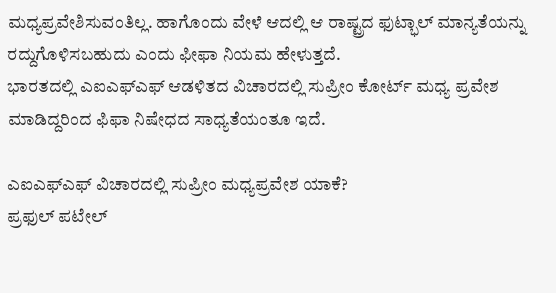ಮಧ್ಯಪ್ರವೇಶಿಸುವಂತಿಲ್ಲ. ಹಾಗೊಂದು ವೇಳೆ ಆದಲ್ಲಿ ಆ ರಾಷ್ಟ್ರದ ಫುಟ್ಭಾಲ್ ಮಾನ್ಯತೆಯನ್ನು ರದ್ದುಗೊಳಿಸಬಹುದು ಎಂದು ಫೀಫಾ ನಿಯಮ ಹೇಳುತ್ತದೆ.
ಭಾರತದಲ್ಲಿ ಎಐಎಫ್ಎಫ್ ಆಡಳಿತದ ವಿಚಾರದಲ್ಲಿ ಸುಪ್ರೀಂ ಕೋರ್ಟ್ ಮಧ್ಯ ಪ್ರವೇಶ ಮಾಡಿದ್ದರಿಂದ ಫಿಫಾ ನಿಷೇಧದ ಸಾಧ್ಯತೆಯಂತೂ ಇದೆ.

ಎಐಎಫ್ಎಫ್ ವಿಚಾರದಲ್ಲಿ ಸುಪ್ರೀಂ ಮಧ್ಯಪ್ರವೇಶ ಯಾಕೆ?
ಪ್ರಫುಲ್ ಪಟೇಲ್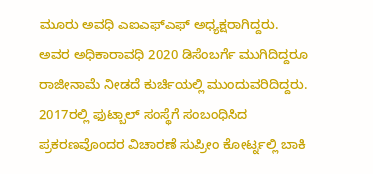ಮೂರು ಅವಧಿ ಎಐಎಫ್ಎಫ್ ಅಧ್ಯಕ್ಷರಾಗಿದ್ದರು. ಅವರ ಅಧಿಕಾರಾವಧಿ 2020 ಡಿಸೆಂಬರ್ಗೆ ಮುಗಿದಿದ್ದರೂ ರಾಜೀನಾಮೆ ನೀಡದೆ ಕುರ್ಚಿಯಲ್ಲಿ ಮುಂದುವರಿದಿದ್ದರು. 2017ರಲ್ಲಿ ಫುಟ್ಬಾಲ್ ಸಂಸ್ಥೆಗೆ ಸಂಬಂಧಿಸಿದ ಪ್ರಕರಣವೊಂದರ ವಿಚಾರಣೆ ಸುಪ್ರೀಂ ಕೋರ್ಟ್ನಲ್ಲಿ ಬಾಕಿ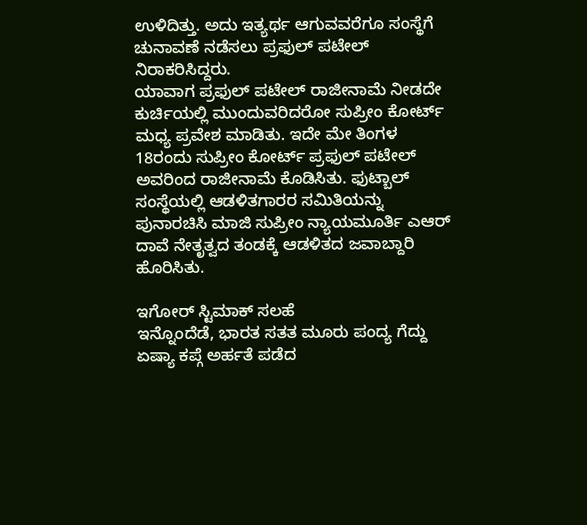ಉಳಿದಿತ್ತು. ಅದು ಇತ್ಯರ್ಥ ಆಗುವವರೆಗೂ ಸಂಸ್ಥೆಗೆ ಚುನಾವಣೆ ನಡೆಸಲು ಪ್ರಫುಲ್ ಪಟೇಲ್ ನಿರಾಕರಿಸಿದ್ದರು.
ಯಾವಾಗ ಪ್ರಫುಲ್ ಪಟೇಲ್ ರಾಜೀನಾಮೆ ನೀಡದೇ ಕುರ್ಚಿಯಲ್ಲಿ ಮುಂದುವರಿದರೋ ಸುಪ್ರೀಂ ಕೋರ್ಟ್ ಮಧ್ಯ ಪ್ರವೇಶ ಮಾಡಿತು. ಇದೇ ಮೇ ತಿಂಗಳ 18ರಂದು ಸುಪ್ರೀಂ ಕೋರ್ಟ್ ಪ್ರಫುಲ್ ಪಟೇಲ್ ಅವರಿಂದ ರಾಜೀನಾಮೆ ಕೊಡಿಸಿತು. ಫುಟ್ಬಾಲ್ ಸಂಸ್ಥೆಯಲ್ಲಿ ಆಡಳಿತಗಾರರ ಸಮಿತಿಯನ್ನು ಪುನಾರಚಿಸಿ ಮಾಜಿ ಸುಪ್ರೀಂ ನ್ಯಾಯಮೂರ್ತಿ ಎಆರ್ ದಾವೆ ನೇತೃತ್ವದ ತಂಡಕ್ಕೆ ಆಡಳಿತದ ಜವಾಬ್ದಾರಿ ಹೊರಿಸಿತು.

ಇಗೋರ್ ಸ್ಟಿಮಾಕ್ ಸಲಹೆ
ಇನ್ನೊಂದೆಡೆ, ಭಾರತ ಸತತ ಮೂರು ಪಂದ್ಯ ಗೆದ್ದು ಏಷ್ಯಾ ಕಪ್ಗೆ ಅರ್ಹತೆ ಪಡೆದ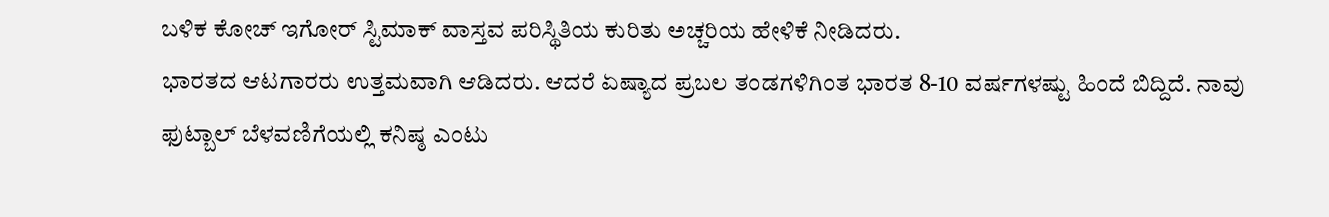ಬಳಿಕ ಕೋಚ್ ಇಗೋರ್ ಸ್ಟಿಮಾಕ್ ವಾಸ್ತವ ಪರಿಸ್ಥಿತಿಯ ಕುರಿತು ಅಚ್ಚರಿಯ ಹೇಳಿಕೆ ನೀಡಿದರು.
ಭಾರತದ ಆಟಗಾರರು ಉತ್ತಮವಾಗಿ ಆಡಿದರು. ಆದರೆ ಏಷ್ಯಾದ ಪ್ರಬಲ ತಂಡಗಳಿಗಿಂತ ಭಾರತ 8-10 ವರ್ಷಗಳಷ್ಟು ಹಿಂದೆ ಬಿದ್ದಿದೆ. ನಾವು ಫುಟ್ಬಾಲ್ ಬೆಳವಣಿಗೆಯಲ್ಲಿ ಕನಿಷ್ಠ ಎಂಟು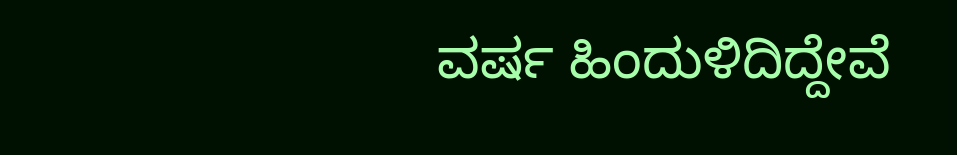ವರ್ಷ ಹಿಂದುಳಿದಿದ್ದೇವೆ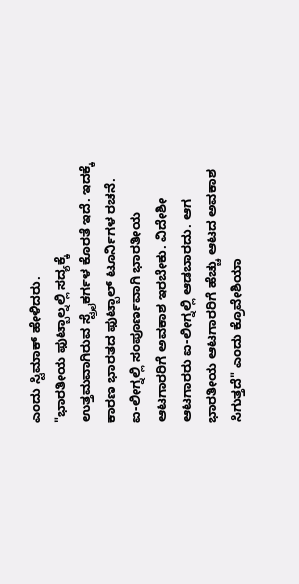ಎಂದು ಸ್ಟಿಮಾಕ್ ಹೇಳಿದರು.
"ಭಾರತೀಯ ಫುಟ್ಬಾಲ್ನಲ್ಲಿ ಸದ್ಯಕ್ಕೆ ಉತ್ತಮವಾಗಿರುವ ಸ್ಟ್ರೈಕರ್ಗಳ ಕೊರತೆ ಇದೆ. ಇದಕ್ಕೆ ಕಾರಣ ಭಾರತದ ಫುಟ್ಬಾಲ್ ಟೂರ್ನಿಗಳ ರಚನೆ. ಐ-ಲೀಗ್ನಲ್ಲಿ ಸಂಪೂರ್ಣವಾಗಿ ಭಾರತೀಯ ಆಟಗಾರರಿಗೆ ಅವಕಾಶ ಇರಬೇಕು. ವಿದೇಶೀ ಆಟಗಾರರು ಐ-ಲೀಗ್ನಲ್ಲಿ ಆಡಬಾರದು. ಆಗ ಭಾರತೀಯ ಆಟಗಾರರಿಗೆ ಹೆಚ್ಚು ಆಟದ ಅವಕಾಶ ಸಿಗುತ್ತದೆ" ಎಂದು ಕ್ರೊವೇಶಿಯಾ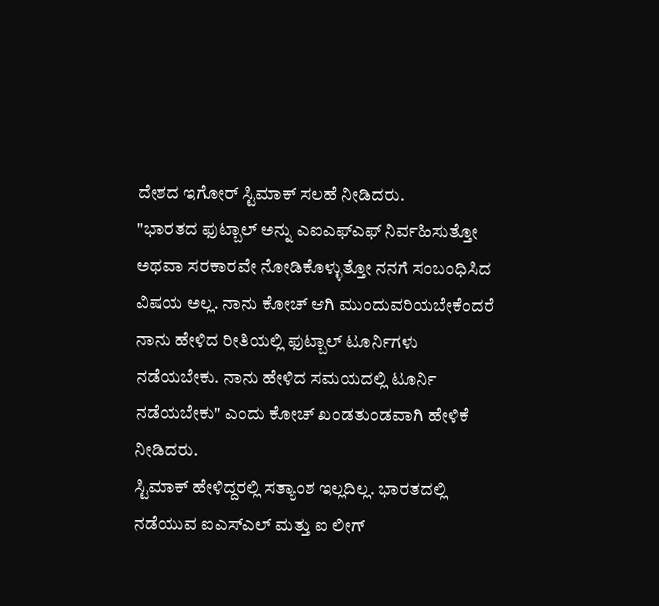ದೇಶದ ಇಗೋರ್ ಸ್ಟಿಮಾಕ್ ಸಲಹೆ ನೀಡಿದರು.
"ಭಾರತದ ಫುಟ್ಬಾಲ್ ಅನ್ನು ಎಐಎಫ್ಎಫ್ ನಿರ್ವಹಿಸುತ್ತೋ ಅಥವಾ ಸರಕಾರವೇ ನೋಡಿಕೊಳ್ಳುತ್ತೋ ನನಗೆ ಸಂಬಂಧಿಸಿದ ವಿಷಯ ಅಲ್ಲ. ನಾನು ಕೋಚ್ ಆಗಿ ಮುಂದುವರಿಯಬೇಕೆಂದರೆ ನಾನು ಹೇಳಿದ ರೀತಿಯಲ್ಲಿ ಫುಟ್ಬಾಲ್ ಟೂರ್ನಿಗಳು ನಡೆಯಬೇಕು. ನಾನು ಹೇಳಿದ ಸಮಯದಲ್ಲಿ ಟೂರ್ನಿ ನಡೆಯಬೇಕು" ಎಂದು ಕೋಚ್ ಖಂಡತುಂಡವಾಗಿ ಹೇಳಿಕೆ ನೀಡಿದರು.
ಸ್ಟಿಮಾಕ್ ಹೇಳಿದ್ದರಲ್ಲಿ ಸತ್ಯಾಂಶ ಇಲ್ಲದಿಲ್ಲ. ಭಾರತದಲ್ಲಿ ನಡೆಯುವ ಐಎಸ್ಎಲ್ ಮತ್ತು ಐ ಲೀಗ್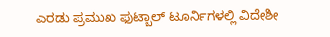ಎರಡು ಪ್ರಮುಖ ಫುಟ್ಬಾಲ್ ಟೂರ್ನಿಗಳಲ್ಲಿ ವಿದೇಶೀ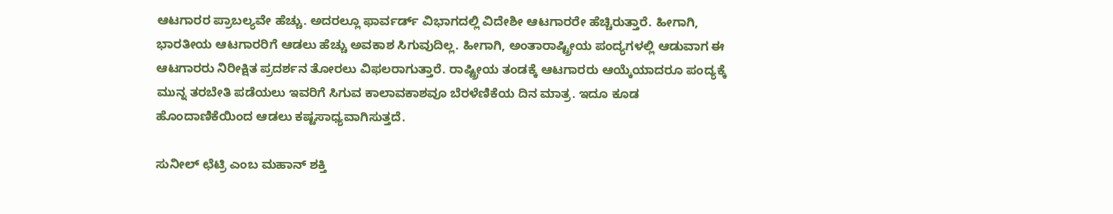ಆಟಗಾರರ ಪ್ರಾಬಲ್ಯವೇ ಹೆಚ್ಚು. ಅದರಲ್ಲೂ ಫಾರ್ವರ್ಡ್ ವಿಭಾಗದಲ್ಲಿ ವಿದೇಶೀ ಆಟಗಾರರೇ ಹೆಚ್ಚಿರುತ್ತಾರೆ. ಹೀಗಾಗಿ, ಭಾರತೀಯ ಆಟಗಾರರಿಗೆ ಆಡಲು ಹೆಚ್ಚು ಅವಕಾಶ ಸಿಗುವುದಿಲ್ಲ. ಹೀಗಾಗಿ, ಅಂತಾರಾಷ್ಟ್ರೀಯ ಪಂದ್ಯಗಳಲ್ಲಿ ಆಡುವಾಗ ಈ ಆಟಗಾರರು ನಿರೀಕ್ಷಿತ ಪ್ರದರ್ಶನ ತೋರಲು ವಿಫಲರಾಗುತ್ತಾರೆ. ರಾಷ್ಟ್ರೀಯ ತಂಡಕ್ಕೆ ಆಟಗಾರರು ಆಯ್ಕೆಯಾದರೂ ಪಂದ್ಯಕ್ಕೆ ಮುನ್ನ ತರಬೇತಿ ಪಡೆಯಲು ಇವರಿಗೆ ಸಿಗುವ ಕಾಲಾವಕಾಶವೂ ಬೆರಳೆಣಿಕೆಯ ದಿನ ಮಾತ್ರ. ಇದೂ ಕೂಡ ಹೊಂದಾಣಿಕೆಯಿಂದ ಆಡಲು ಕಷ್ಟಸಾಧ್ಯವಾಗಿಸುತ್ತದೆ.

ಸುನೀಲ್ ಛೆಟ್ರಿ ಎಂಬ ಮಹಾನ್ ಶಕ್ತಿ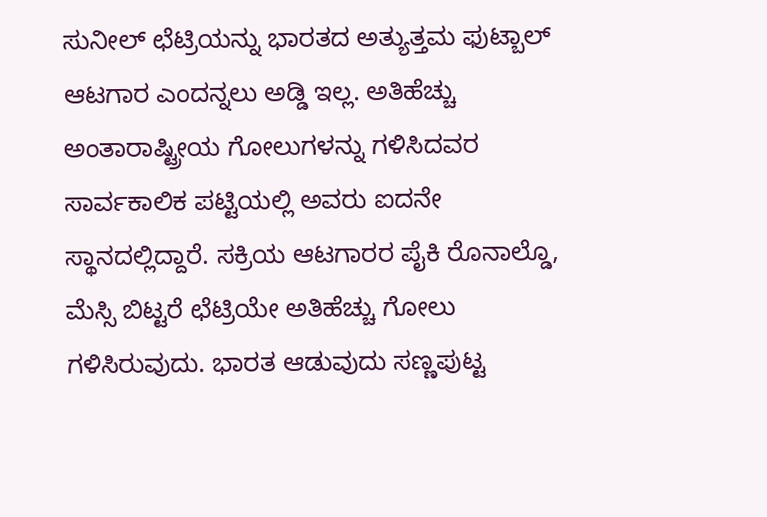ಸುನೀಲ್ ಛೆಟ್ರಿಯನ್ನು ಭಾರತದ ಅತ್ಯುತ್ತಮ ಫುಟ್ಬಾಲ್ ಆಟಗಾರ ಎಂದನ್ನಲು ಅಡ್ಡಿ ಇಲ್ಲ. ಅತಿಹೆಚ್ಚು ಅಂತಾರಾಷ್ಟ್ರೀಯ ಗೋಲುಗಳನ್ನು ಗಳಿಸಿದವರ ಸಾರ್ವಕಾಲಿಕ ಪಟ್ಟಿಯಲ್ಲಿ ಅವರು ಐದನೇ ಸ್ಥಾನದಲ್ಲಿದ್ದಾರೆ. ಸಕ್ರಿಯ ಆಟಗಾರರ ಪೈಕಿ ರೊನಾಲ್ಡೊ, ಮೆಸ್ಸಿ ಬಿಟ್ಟರೆ ಛೆಟ್ರಿಯೇ ಅತಿಹೆಚ್ಚು ಗೋಲು ಗಳಿಸಿರುವುದು. ಭಾರತ ಆಡುವುದು ಸಣ್ಣಪುಟ್ಟ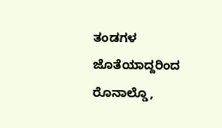ತಂಡಗಳ ಜೊತೆಯಾದ್ದರಿಂದ ರೊನಾಲ್ಡೊ,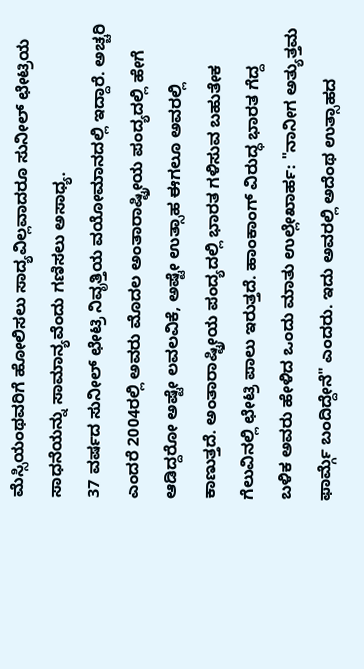ಮೆಸ್ಸಿಯಂಥವರಿಗೆ ಹೋಲಿಸಲು ಸಾದ್ಯವಿಲ್ಲವಾದರೂ ಸುನೀಲ್ ಛೇಟ್ರಿಯ ಸಾಧನೆಯನ್ನು ಸಾಮಾನ್ಯವೆಂದು ಗಣಿಸಲು ಅಸಾಧ್ಯ.
37 ವರ್ಷದ ಸುನೀಲ್ ಛೇಟ್ರಿ ನಿವೃತ್ತಿಯ ವಯೋಮಾನದಲ್ಲಿ ಇದ್ದಾರೆ. ಅಚ್ಚರಿ ಎಂದರೆ 2004ರಲ್ಲಿ ಅವರು ಮೊದಲ ಅಂತಾರಾಷ್ಟ್ರೀಯ ಪಂದ್ಯದಲ್ಲಿ ಹೇಗೆ ಆಡಿದ್ದರೋ ಅಷ್ಟೇ ಲವಲವಿಕೆ, ಅಷ್ಟೇ ಉತ್ಸಾಹ ಈಗಲೂ ಅವರಲ್ಲಿ ಕಾಣುತ್ತದೆ. ಅಂತಾರಾಷ್ಟ್ರೀಯ ಪಂದ್ಯದಲ್ಲಿ ಭಾರತ ಗಳಿಸುವ ಬಹುತೇಕ ಗೆಲುವಿನಲ್ಲಿ ಛೇಟ್ರಿ ಪಾಲು ಇರುತ್ತದೆ. ಹಾಂಕಾಂಗ್ ವಿರುದ್ಧ ಭಾರತ ಗೆದ್ದ ಬಳಿಕ ಅವರು ಹೇಳಿದ ಒಂದು ಮಾತು ಉಲ್ಲೇಖಾರ್ಹ: "ನಾನೀಗ ಅತ್ಯುತ್ತಮ ಫಾರ್ಮ್ಗೆ ಬಂದಿದ್ದೇನೆ" ಎಂದರು. ಇದು ಅವರಲ್ಲಿ ಅದೆಂಥ ಉತ್ಸಾಹದ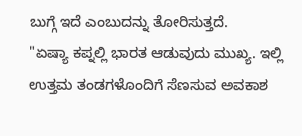ಬುಗ್ಗೆ ಇದೆ ಎಂಬುದನ್ನು ತೋರಿಸುತ್ತದೆ.
"ಏಷ್ಯಾ ಕಪ್ನಲ್ಲಿ ಭಾರತ ಆಡುವುದು ಮುಖ್ಯ. ಇಲ್ಲಿ ಉತ್ತಮ ತಂಡಗಳೊಂದಿಗೆ ಸೆಣಸುವ ಅವಕಾಶ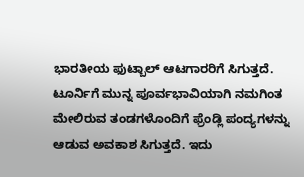ಭಾರತೀಯ ಫುಟ್ಬಾಲ್ ಆಟಗಾರರಿಗೆ ಸಿಗುತ್ತದೆ. ಟೂರ್ನಿಗೆ ಮುನ್ನ ಪೂರ್ವಭಾವಿಯಾಗಿ ನಮಗಿಂತ ಮೇಲಿರುವ ತಂಡಗಳೊಂದಿಗೆ ಫ್ರೆಂಡ್ಲಿ ಪಂದ್ಯಗಳನ್ನು ಆಡುವ ಅವಕಾಶ ಸಿಗುತ್ತದೆ. ಇದು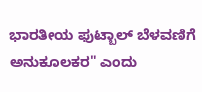ಭಾರತೀಯ ಫುಟ್ಬಾಲ್ ಬೆಳವಣಿಗೆ ಅನುಕೂಲಕರ" ಎಂದು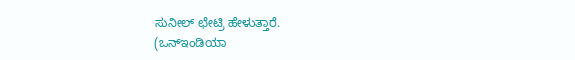ಸುನೀಲ್ ಛೇಟ್ರಿ ಹೇಳುತ್ತಾರೆ.
(ಒನ್ಇಂಡಿಯಾ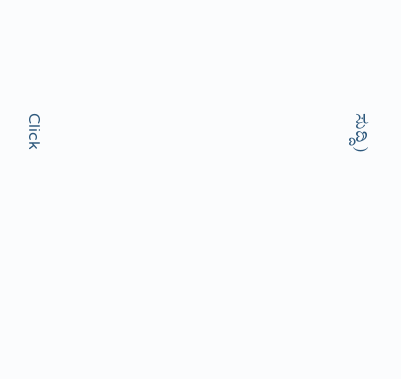ಸುದ್ದಿ)












Click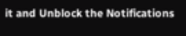it and Unblock the Notifications